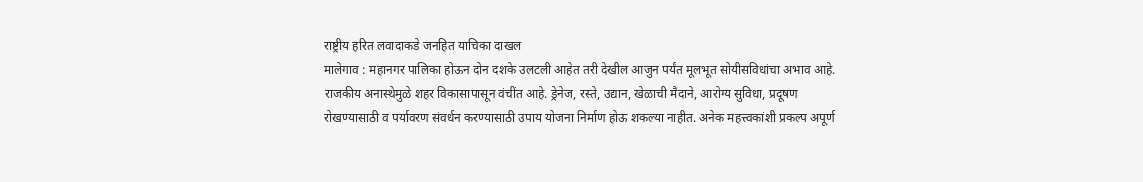राष्ट्रीय हरित लवादाकडे जनहित याचिका दाखल
मालेगाव : महानगर पालिका होऊन दोन दशके उलटली आहेत तरी देखील आजुन पर्यंत मूलभूत सोयीसविधांचा अभाव आहे. राजकीय अनास्थेमुळे शहर विकासापासून वंचींत आहे. ड्रेनेज, रस्ते, उद्यान, खेळाची मैदाने, आरोग्य सुविधा, प्रदूषण रोखण्यासाठी व पर्यावरण संवर्धन करण्यासाठी उपाय योजना निर्माण होऊ शकल्या नाहीत. अनेक महत्त्वकांशी प्रकल्प अपूर्ण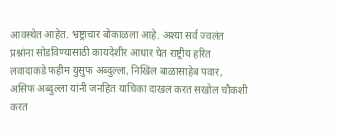आवस्थेत आहेत. भ्रष्ट्राचार बोकाळला आहे. अश्या सर्व ज्वलंत प्रश्नांना सोडविण्यासाठी कायदेशीर आधार घेत राष्ट्रीय हरित लवादाकडे फहीम युसुफ अब्दुल्ला, निखिल बाळासाहेब पवार, असिफ अब्दुल्ला यांनी जनहित याचिका दाखल करत सखोल चौकशी करत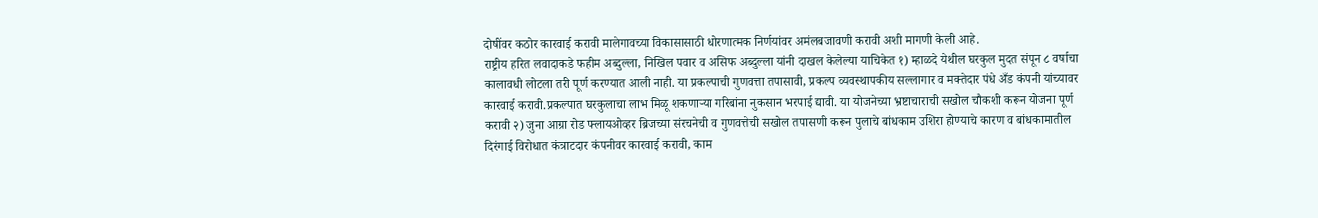दोषींवर कठोर कारवाई करावी मालेगावच्या विकासासाठी धोरणात्मक निर्णयांवर अमंलबजावणी करावी अशी मागणी केली आहे.
राष्ट्रीय हरित लवादाकडे फहीम अब्दुल्ला, निखिल पवार व असिफ अब्दुल्ला यांनी दाखल केलेल्या याचिकेत १) म्हाळदे येथील घरकुल मुदत संपून ८ वर्षाचा कालावधी लोटला तरी पूर्ण करण्यात आली नाही. या प्रकल्पाची गुणवत्ता तपासावी, प्रकल्प व्यवस्थापकीय सल्लागार व मक्तेदार पंधे अँड कंपनी यांच्यावर कारवाई करावी.प्रकल्पात घरकुलाचा लाभ मिळू शकणाऱ्या गरिबांना नुकसान भरपाई द्यावी. या योजनेच्या भ्रष्टाचाराची सखोल चौकशी करून योजना पूर्ण करावी २) जुना आग्रा रोड फ्लायओव्हर ब्रिजच्या संरचनेची व गुणवत्तेची सखोल तपासणी करून पुलाचे बांधकाम उशिरा होण्याचे कारण व बांधकामातील दिरंगाई विरोधात कंत्राटदार कंपनीवर कारवाई करावी, काम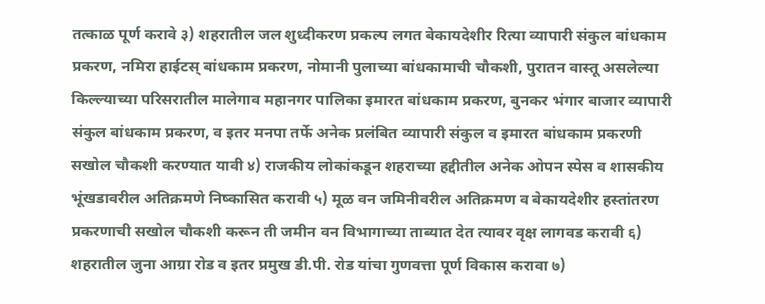तत्काळ पूर्ण करावे ३) शहरातील जल शुध्दीकरण प्रकल्प लगत बेकायदेशीर रित्या व्यापारी संकुल बांधकाम प्रकरण, नमिरा हाईटस् बांधकाम प्रकरण, नोमानी पुलाच्या बांधकामाची चौकशी, पुरातन वास्तू असलेल्या किल्ल्याच्या परिसरातील मालेगाव महानगर पालिका इमारत बांधकाम प्रकरण, बुनकर भंगार बाजार व्यापारी संकुल बांधकाम प्रकरण, व इतर मनपा तर्फे अनेक प्रलंबित व्यापारी संकुल व इमारत बांधकाम प्रकरणी सखोल चौकशी करण्यात यावी ४) राजकीय लोकांकडून शहराच्या हद्दीतील अनेक ओपन स्पेस व शासकीय भूंखडावरील अतिक्रमणे निष्कासित करावी ५) मूळ वन जमिनीवरील अतिक्रमण व बेकायदेशीर हस्तांतरण प्रकरणाची सखोल चौकशी करून ती जमीन वन विभागाच्या ताब्यात देत त्यावर वृक्ष लागवड करावी ६) शहरातील जुना आग्रा रोड व इतर प्रमुख डी.पी. रोड यांचा गुणवत्ता पूर्ण विकास करावा ७)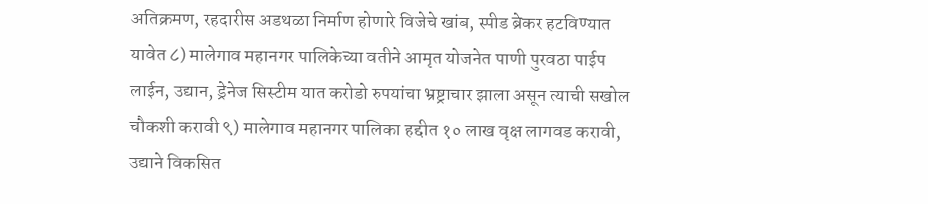अतिक्रमण, रहदारीस अडथळा निर्माण होणारे विजेचे खांब, स्पीड ब्रेकर हटविण्यात यावेत ८) मालेगाव महानगर पालिकेच्या वतीने आमृत योजनेत पाणी पुरवठा पाईप लाईन, उद्यान, ड्रेनेज सिस्टीम यात करोडो रुपयांचा भ्रष्ट्राचार झाला असून त्याची सखोल चौकशी करावी ९) मालेगाव महानगर पालिका हद्दीत १० लाख वृक्ष लागवड करावी, उद्याने विकसित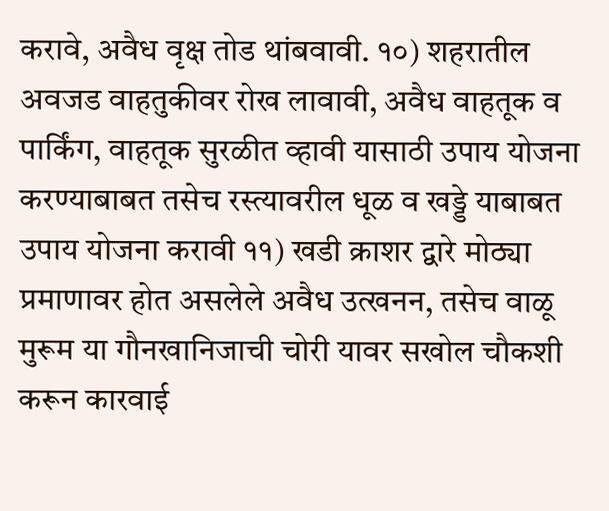करावे, अवैध वृक्ष तोड थांबवावी. १०) शहरातील अवजड वाहतुकीवर रोख लावावी, अवैध वाहतूक व पार्किंग, वाहतूक सुरळीत व्हावी यासाठी उपाय योजना करण्याबाबत तसेच रस्त्यावरील धूळ व खड्डे याबाबत उपाय योजना करावी ११) खडी क्राशर द्वारे मोठ्या प्रमाणावर होत असलेले अवैध उत्खनन, तसेच वाळू मुरूम या गौनखानिजाची चोरी यावर सखोल चौकशी करून कारवाई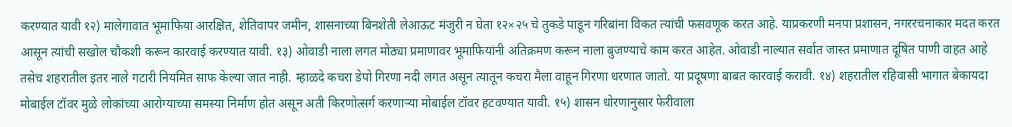करण्यात यावी १२) मालेगावात भूमाफिया आरक्षित, शेतिवापर जमीन, शासनाच्या बिनशेती लेआऊट मंजुरी न घेता १२×२५ चे तुकडे पाडून गरिबांना विकत त्यांची फसवणूक करत आहे. याप्रकरणी मनपा प्रशासन, नगररचनाकार मदत करत आसून त्यांची सखोल चौकशी करून कारवाई करण्यात यावी. १३) ओवाडी नाला लगत मोठ्या प्रमाणावर भूमाफियांनी अतिक्रमण करून नाला बुजण्याचे काम करत आहेत. ओवाडी नाल्यात सर्वात जास्त प्रमाणात दूषित पाणी वाहत आहे तसेच शहरातील इतर नाले गटारी नियमित साफ केल्या जात नाही. म्हाळदे कचरा डेपो गिरणा नदी लगत असून त्यातून कचरा मैला वाहून गिरणा धरणात जातो. या प्रदूषणा बाबत कारवाई करावी. १४) शहरातील रहिवासी भागात बेकायदा मोबाईल टॉवर मुळे लोकांच्या आरोग्याच्या समस्या निर्माण होत असून अती किरणोत्सर्ग करणाऱ्या मोबाईल टॉवर हटवण्यात यावी. १५) शासन धोरणानुसार फेरीवाला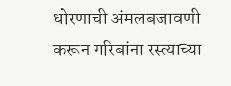धोरणाची अंमलबजावणी करून गरिबांना रस्त्याच्या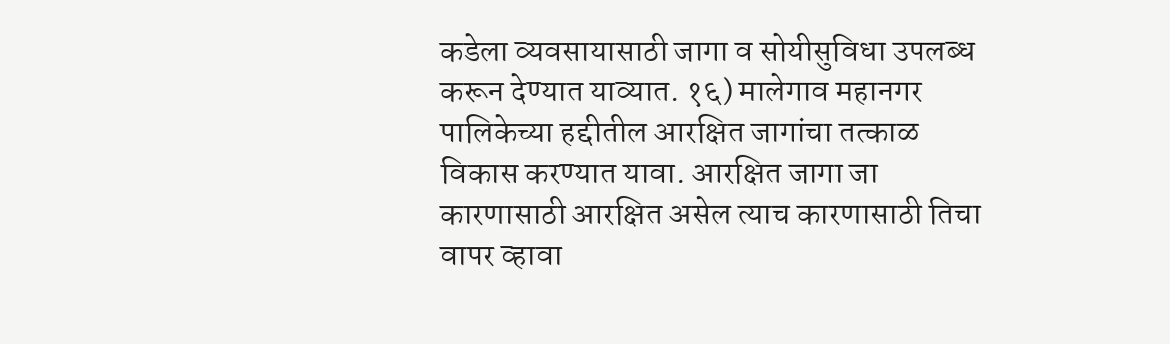कडेला व्यवसायासाठी जागा व सोयीसुविधा उपलब्ध करून देण्यात याव्यात. १६) मालेगाव महानगर पालिकेच्या हद्दीतील आरक्षित जागांचा तत्काळ विकास करण्यात यावा. आरक्षित जागा जा कारणासाठी आरक्षित असेल त्याच कारणासाठी तिचा वापर व्हावा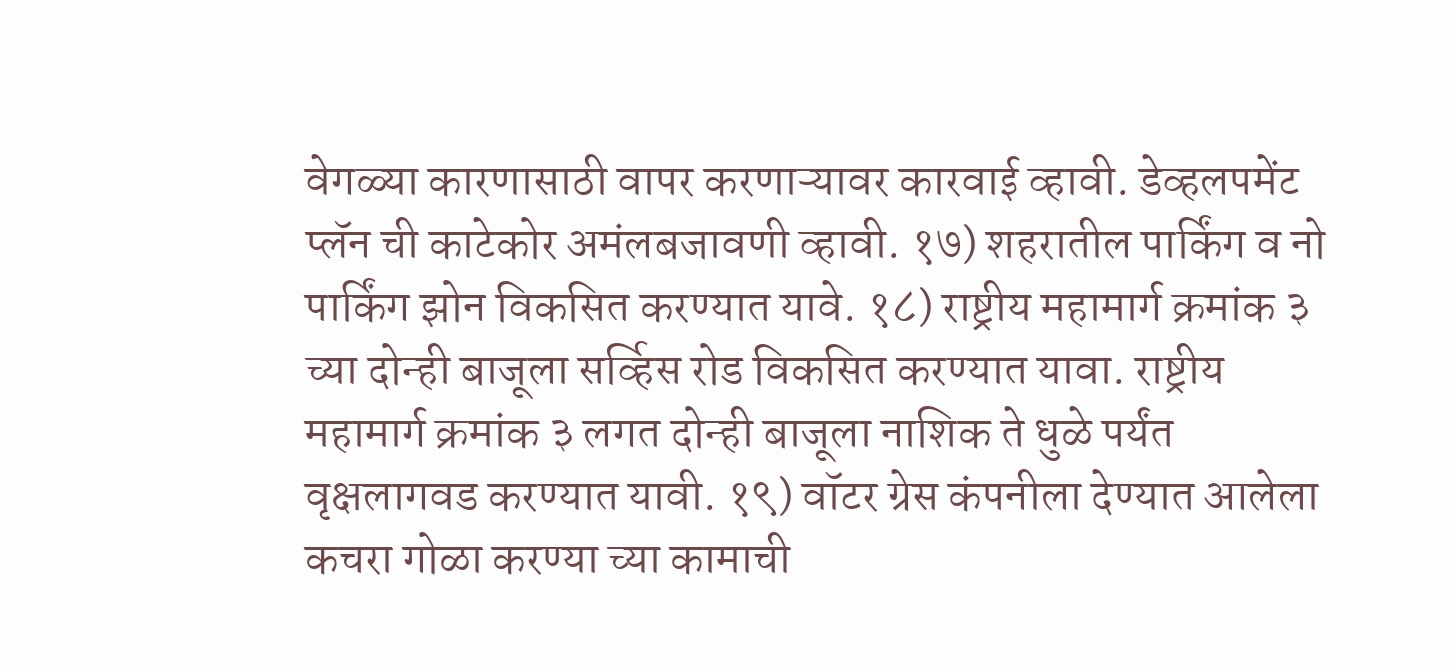वेगळ्या कारणासाठी वापर करणाऱ्यावर कारवाई व्हावी. डेव्हलपमेंट प्लॅन ची काटेकोर अमंलबजावणी व्हावी. १७) शहरातील पार्किंग व नो पार्किंग झोन विकसित करण्यात यावे. १८) राष्ट्रीय महामार्ग क्रमांक ३ च्या दोन्ही बाजूला सर्व्हिस रोड विकसित करण्यात यावा. राष्ट्रीय महामार्ग क्रमांक ३ लगत दोन्ही बाजूला नाशिक ते धुळे पर्यंत वृक्षलागवड करण्यात यावी. १९) वॉटर ग्रेस कंपनीला देण्यात आलेला कचरा गोळा करण्या च्या कामाची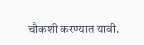चौकशी करण्यात यावी.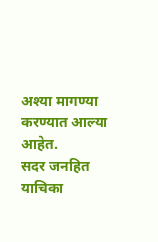अश्या मागण्या करण्यात आल्या आहेत.
सदर जनहित याचिका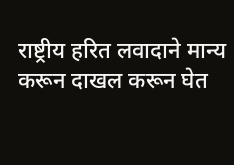राष्ट्रीय हरित लवादाने मान्य करून दाखल करून घेत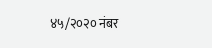४५/२०२० नंबर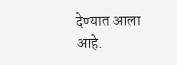देण्यात आला आहे.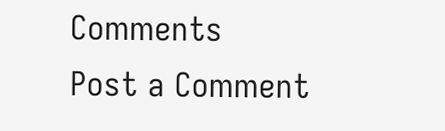Comments
Post a Comment